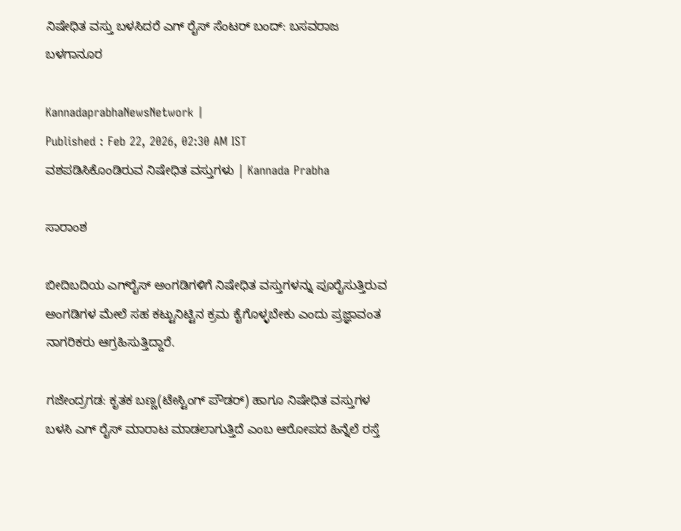ನಿಷೇಧಿತ ವಸ್ತು ಬಳಸಿದರೆ ಎಗ್‌ ರೈಸ್‌ ಸೆಂಟರ್‌ ಬಂದ್: ಬಸವರಾಜ ಬಳಗಾನೂರ

KannadaprabhaNewsNetwork |
Published : Feb 22, 2026, 02:30 AM IST
ವಶಪಡಿಸಿಕೊಂಡಿರುವ ನಿಷೇಧಿತ ವಸ್ತುಗಳು | Kannada Prabha

ಸಾರಾಂಶ

ಬೀದಿಬದಿಯ ಎಗ್‌ರೈಸ್ ಅಂಗಡಿಗಳಿಗೆ ನಿಷೇಧಿತ ವಸ್ತುಗಳನ್ನು ಪೂರೈಸುತ್ತಿರುವ ಅಂಗಡಿಗಳ ಮೇಲೆ ಸಹ ಕಟ್ಟುನಿಟ್ಟಿನ ಕ್ರಮ ಕೈಗೊಳ್ಳಬೇಕು ಎಂದು ಪ್ರಜ್ಞಾವಂತ ನಾಗರಿಕರು ಆಗ್ರಹಿಸುತ್ತಿದ್ದಾರೆ.

ಗಜೇಂದ್ರಗಡ: ಕೃತಕ ಬಣ್ಣ(ಟೇಸ್ಟಿಂಗ್ ಪೌಡರ್) ಹಾಗೂ ನಿಷೇಧಿತ ವಸ್ತುಗಳ ಬಳಸಿ ಎಗ್ ರೈಸ್ ಮಾರಾಟ ಮಾಡಲಾಗುತ್ತಿದೆ ಎಂಬ ಆರೋಪದ ಹಿನ್ನೆಲೆ ರಸ್ತೆ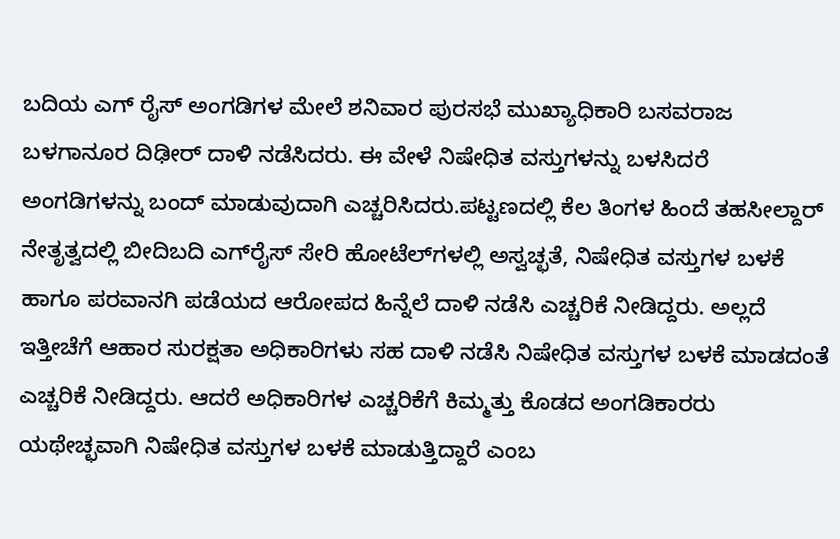ಬದಿಯ ಎಗ್ ರೈಸ್ ಅಂಗಡಿಗಳ ಮೇಲೆ ಶನಿವಾರ ಪುರಸಭೆ ಮುಖ್ಯಾಧಿಕಾರಿ ಬಸವರಾಜ ಬಳಗಾನೂರ ದಿಢೀರ್ ದಾಳಿ ನಡೆಸಿದರು. ಈ ವೇಳೆ ನಿಷೇಧಿತ ವಸ್ತುಗಳನ್ನು ಬಳಸಿದರೆ ಅಂಗಡಿಗಳನ್ನು ಬಂದ್‌ ಮಾಡುವುದಾಗಿ ಎಚ್ಚರಿಸಿದರು.ಪಟ್ಟಣದಲ್ಲಿ ಕೆಲ ತಿಂಗಳ ಹಿಂದೆ ತಹಸೀಲ್ದಾರ್ ನೇತೃತ್ವದಲ್ಲಿ ಬೀದಿಬದಿ ಎಗ್‌ರೈಸ್ ಸೇರಿ ಹೋಟೆಲ್‌ಗಳಲ್ಲಿ ಅಸ್ವಚ್ಛತೆ, ನಿಷೇಧಿತ ವಸ್ತುಗಳ ಬಳಕೆ ಹಾಗೂ ಪರವಾನಗಿ ಪಡೆಯದ ಆರೋಪದ ಹಿನ್ನೆಲೆ ದಾಳಿ ನಡೆಸಿ ಎಚ್ಚರಿಕೆ ನೀಡಿದ್ದರು. ಅಲ್ಲದೆ ಇತ್ತೀಚೆಗೆ ಆಹಾರ ಸುರಕ್ಷತಾ ಅಧಿಕಾರಿಗಳು ಸಹ ದಾಳಿ ನಡೆಸಿ ನಿಷೇಧಿತ ವಸ್ತುಗಳ ಬಳಕೆ ಮಾಡದಂತೆ ಎಚ್ಚರಿಕೆ ನೀಡಿದ್ದರು. ಆದರೆ ಅಧಿಕಾರಿಗಳ ಎಚ್ಚರಿಕೆಗೆ ಕಿಮ್ಮತ್ತು ಕೊಡದ ಅಂಗಡಿಕಾರರು ಯಥೇಚ್ಛವಾಗಿ ನಿಷೇಧಿತ ವಸ್ತುಗಳ ಬಳಕೆ ಮಾಡುತ್ತಿದ್ದಾರೆ ಎಂಬ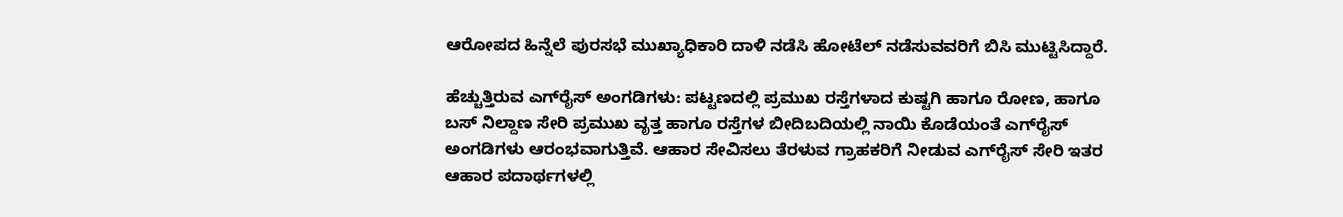ಆರೋಪದ ಹಿನ್ನೆಲೆ ಪುರಸಭೆ ಮುಖ್ಯಾಧಿಕಾರಿ ದಾಳಿ ನಡೆಸಿ ಹೋಟೆಲ್ ನಡೆಸುವವರಿಗೆ ಬಿಸಿ ಮುಟ್ಟಿಸಿದ್ದಾರೆ.

ಹೆಚ್ಚುತ್ತಿರುವ ಎಗ್‌ರೈಸ್ ಅಂಗಡಿಗಳು: ಪಟ್ಟಣದಲ್ಲಿ ಪ್ರಮುಖ ರಸ್ತೆಗಳಾದ ಕುಷ್ಟಗಿ ಹಾಗೂ ರೋಣ, ಹಾಗೂ ಬಸ್ ನಿಲ್ದಾಣ ಸೇರಿ ಪ್ರಮುಖ ವೃತ್ತ ಹಾಗೂ ರಸ್ತೆಗಳ ಬೀದಿಬದಿಯಲ್ಲಿ ನಾಯಿ ಕೊಡೆಯಂತೆ ಎಗ್‌ರೈಸ್ ಅಂಗಡಿಗಳು ಆರಂಭವಾಗುತ್ತಿವೆ. ಆಹಾರ ಸೇವಿಸಲು ತೆರಳುವ ಗ್ರಾಹಕರಿಗೆ ನೀಡುವ ಎಗ್‌ರೈಸ್ ಸೇರಿ ಇತರ ಆಹಾರ ಪದಾರ್ಥಗಳಲ್ಲಿ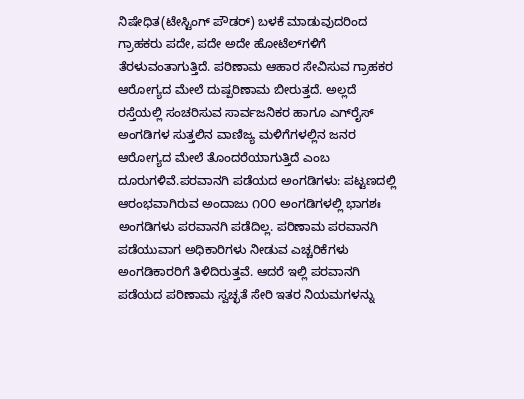ನಿಷೇಧಿತ(ಟೇಸ್ಟಿಂಗ್ ಪೌಡರ್) ಬಳಕೆ ಮಾಡುವುದರಿಂದ ಗ್ರಾಹಕರು ಪದೇ, ಪದೇ ಅದೇ ಹೋಟೆಲ್‌ಗಳಿಗೆ ತೆರಳುವಂತಾಗುತ್ತಿದೆ. ಪರಿಣಾಮ ಆಹಾರ ಸೇವಿಸುವ ಗ್ರಾಹಕರ ಆರೋಗ್ಯದ ಮೇಲೆ ದುಷ್ಪರಿಣಾಮ ಬೀರುತ್ತದೆ. ಅಲ್ಲದೆ ರಸ್ತೆಯಲ್ಲಿ ಸಂಚರಿಸುವ ಸಾರ್ವಜನಿಕರ ಹಾಗೂ ಎಗ್‌ರೈಸ್ ಅಂಗಡಿಗಳ ಸುತ್ತಲಿನ ವಾಣಿಜ್ಯ ಮಳಿಗೆಗಳಲ್ಲಿನ ಜನರ ಆರೋಗ್ಯದ ಮೇಲೆ ತೊಂದರೆಯಾಗುತ್ತಿದೆ ಎಂಬ ದೂರುಗಳಿವೆ.ಪರವಾನಗಿ ಪಡೆಯದ ಅಂಗಡಿಗಳು: ಪಟ್ಟಣದಲ್ಲಿ ಆರಂಭವಾಗಿರುವ ಅಂದಾಜು ೧೦೦ ಅಂಗಡಿಗಳಲ್ಲಿ ಭಾಗಶಃ ಅಂಗಡಿಗಳು ಪರವಾನಗಿ ಪಡೆದಿಲ್ಲ. ಪರಿಣಾಮ ಪರವಾನಗಿ ಪಡೆಯುವಾಗ ಅಧಿಕಾರಿಗಳು ನೀಡುವ ಎಚ್ಚರಿಕೆಗಳು ಅಂಗಡಿಕಾರರಿಗೆ ತಿಳಿದಿರುತ್ತವೆ. ಆದರೆ ಇಲ್ಲಿ ಪರವಾನಗಿ ಪಡೆಯದ ಪರಿಣಾಮ ಸ್ವಚ್ಛತೆ ಸೇರಿ ಇತರ ನಿಯಮಗಳನ್ನು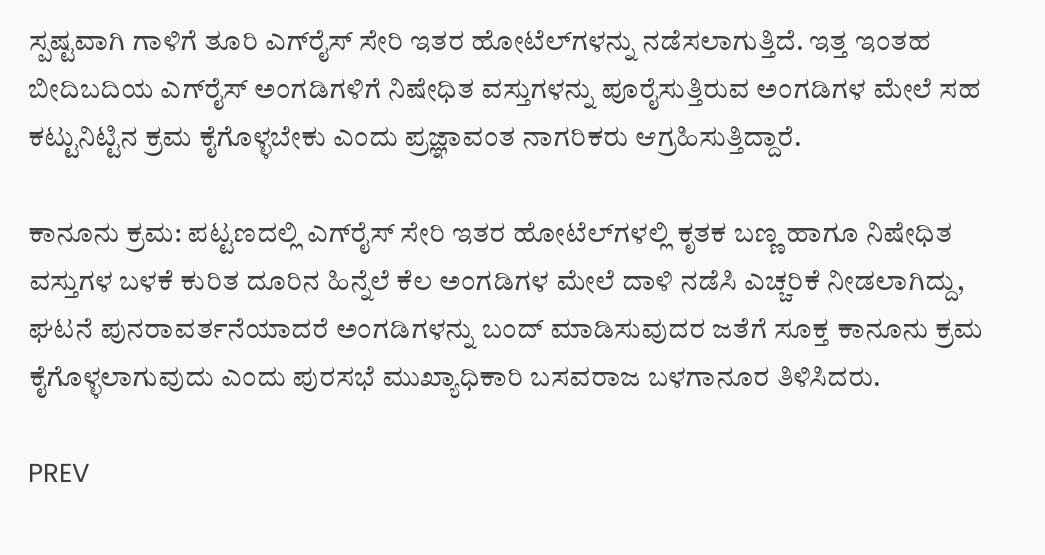ಸ್ಪಷ್ಟವಾಗಿ ಗಾಳಿಗೆ ತೂರಿ ಎಗ್‌ರೈಸ್ ಸೇರಿ ಇತರ ಹೋಟೆಲ್‌ಗಳನ್ನು ನಡೆಸಲಾಗುತ್ತಿದೆ. ಇತ್ತ ಇಂತಹ ಬೀದಿಬದಿಯ ಎಗ್‌ರೈಸ್ ಅಂಗಡಿಗಳಿಗೆ ನಿಷೇಧಿತ ವಸ್ತುಗಳನ್ನು ಪೂರೈಸುತ್ತಿರುವ ಅಂಗಡಿಗಳ ಮೇಲೆ ಸಹ ಕಟ್ಟುನಿಟ್ಟಿನ ಕ್ರಮ ಕೈಗೊಳ್ಳಬೇಕು ಎಂದು ಪ್ರಜ್ಞಾವಂತ ನಾಗರಿಕರು ಆಗ್ರಹಿಸುತ್ತಿದ್ದಾರೆ.

ಕಾನೂನು ಕ್ರಮ: ಪಟ್ಟಣದಲ್ಲಿ ಎಗ್‌ರೈಸ್ ಸೇರಿ ಇತರ ಹೋಟೆಲ್‌ಗಳಲ್ಲಿ ಕೃತಕ ಬಣ್ಣ ಹಾಗೂ ನಿಷೇಧಿತ ವಸ್ತುಗಳ ಬಳಕೆ ಕುರಿತ ದೂರಿನ ಹಿನ್ನೆಲೆ ಕೆಲ ಅಂಗಡಿಗಳ ಮೇಲೆ ದಾಳಿ ನಡೆಸಿ ಎಚ್ಚರಿಕೆ ನೀಡಲಾಗಿದ್ದು, ಘಟನೆ ಪುನರಾವರ್ತನೆಯಾದರೆ ಅಂಗಡಿಗಳನ್ನು ಬಂದ್ ಮಾಡಿಸುವುದರ ಜತೆಗೆ ಸೂಕ್ತ ಕಾನೂನು ಕ್ರಮ ಕೈಗೊಳ್ಳಲಾಗುವುದು ಎಂದು ಪುರಸಭೆ ಮುಖ್ಯಾಧಿಕಾರಿ ಬಸವರಾಜ ಬಳಗಾನೂರ ತಿಳಿಸಿದರು.

PREV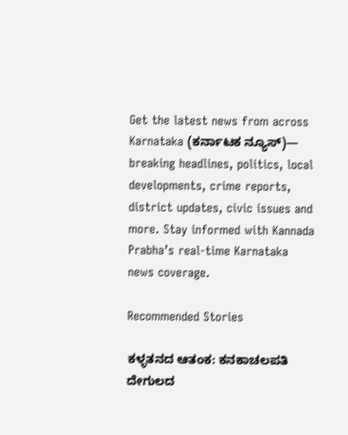Get the latest news from across Karnataka (ಕರ್ನಾಟಕ ನ್ಯೂಸ್)— breaking headlines, politics, local developments, crime reports, district updates, civic issues and more. Stay informed with Kannada Prabha’s real‑time Karnataka news coverage.

Recommended Stories

ಕಳ್ಳತನದ ಆತಂಕ: ಕನಕಾಚಲಪತಿ ದೇಗುಲದ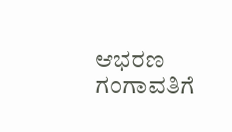ಆಭರಣ ಗಂಗಾವತಿಗೆ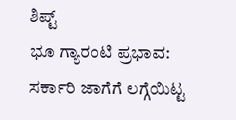ಶಿಪ್ಟ್
ಭೂ ಗ್ಯಾರಂಟಿ ಪ್ರಭಾವ: ಸರ್ಕಾರಿ ಜಾಗೆಗೆ ಲಗ್ಗೆಯಿಟ್ಟ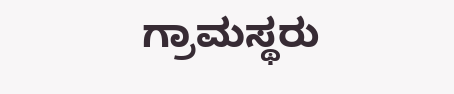ಗ್ರಾಮಸ್ಥರು